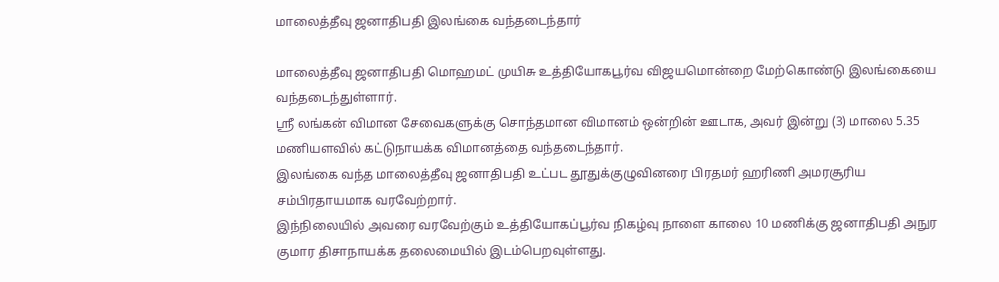மாலைத்தீவு ஜனாதிபதி இலங்கை வந்தடைந்தார்

மாலைத்தீவு ஜனாதிபதி மொஹமட் முயிசு உத்தியோகபூர்வ விஜயமொன்றை மேற்கொண்டு இலங்கையை வந்தடைந்துள்ளார்.
ஶ்ரீ லங்கன் விமான சேவைகளுக்கு சொந்தமான விமானம் ஒன்றின் ஊடாக, அவர் இன்று (3) மாலை 5.35 மணியளவில் கட்டுநாயக்க விமானத்தை வந்தடைந்தார்.
இலங்கை வந்த மாலைத்தீவு ஜனாதிபதி உட்பட தூதுக்குழுவினரை பிரதமர் ஹரிணி அமரசூரிய சம்பிரதாயமாக வரவேற்றார்.
இந்நிலையில் அவரை வரவேற்கும் உத்தியோகப்பூர்வ நிகழ்வு நாளை காலை 10 மணிக்கு ஜனாதிபதி அநுர குமார திசாநாயக்க தலைமையில் இடம்பெறவுள்ளது.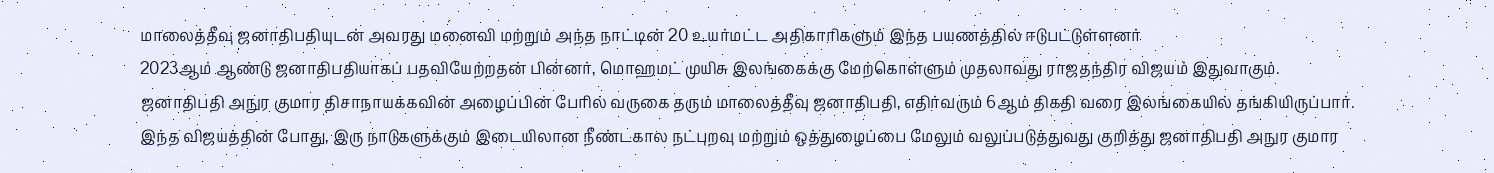மாலைத்தீவு ஜனாதிபதியுடன் அவரது மனைவி மற்றும் அந்த நாட்டின் 20 உயர்மட்ட அதிகாரிகளும் இந்த பயணத்தில் ஈடுபட்டுள்ளனர்
2023ஆம் ஆண்டு ஜனாதிபதியாகப் பதவியேற்றதன் பின்னர், மொஹமட் முயிசு இலங்கைக்கு மேற்கொள்ளும் முதலாவது ராஜதந்திர விஜயம் இதுவாகும்.
ஜனாதிபதி அநுர குமார திசாநாயக்கவின் அழைப்பின் பேரில் வருகை தரும் மாலைத்தீவு ஜனாதிபதி, எதிர்வரும் 6ஆம் திகதி வரை இலங்கையில் தங்கியிருப்பார்.
இந்த விஜயத்தின் போது, இரு நாடுகளுக்கும் இடையிலான நீண்டகால நட்புறவு மற்றும் ஒத்துழைப்பை மேலும் வலுப்படுத்துவது குறித்து ஜனாதிபதி அநுர குமார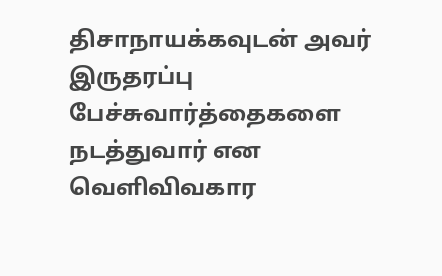திசாநாயக்கவுடன் அவர் இருதரப்பு பேச்சுவார்த்தைகளை நடத்துவார் என வெளிவிவகார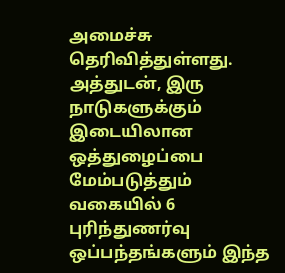அமைச்சு தெரிவித்துள்ளது.
அத்துடன், இரு நாடுகளுக்கும் இடையிலான ஒத்துழைப்பை மேம்படுத்தும் வகையில் 6 புரிந்துணர்வு ஒப்பந்தங்களும் இந்த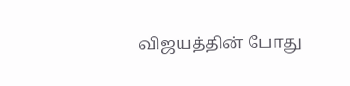விஜயத்தின் போது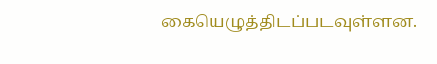கையெழுத்திடப்படவுள்ளன.